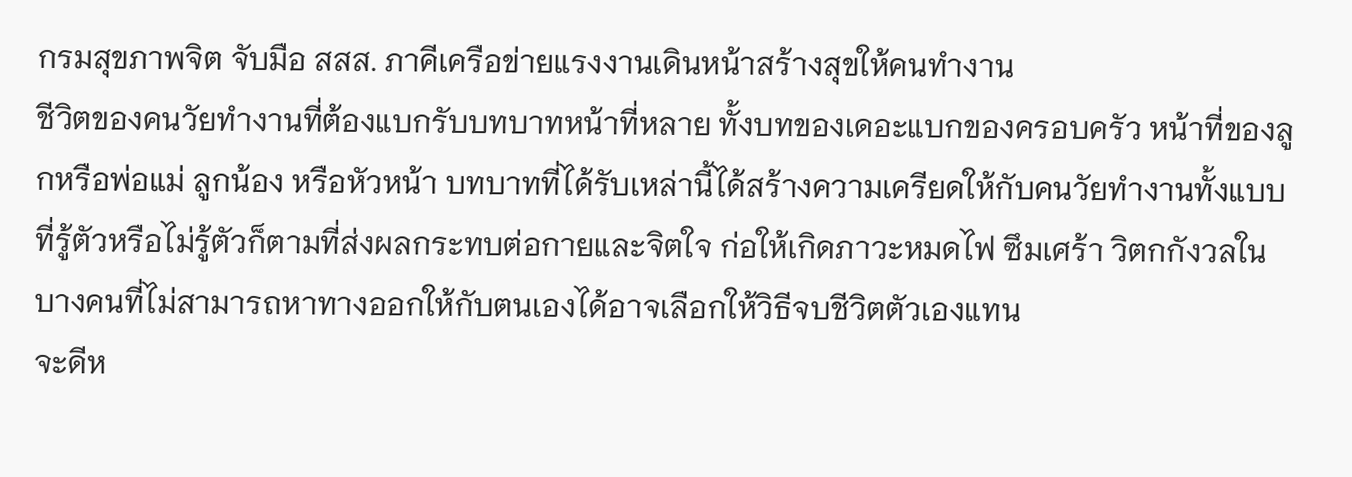กรมสุขภาพจิต จับมือ สสส. ภาคีเครือข่ายแรงงานเดินหน้าสร้างสุขให้คนทำงาน
ชีวิตของคนวัยทำงานที่ต้องแบกรับบทบาทหน้าที่หลาย ทั้งบทของเดอะแบกของครอบครัว หน้าที่ของลูกหรือพ่อแม่ ลูกน้อง หรือหัวหน้า บทบาทที่ได้รับเหล่านี้ได้สร้างความเครียดให้กับคนวัยทำงานทั้งแบบที่รู้ตัวหรือไม่รู้ตัวก็ตามที่ส่งผลกระทบต่อกายและจิตใจ ก่อให้เกิดภาวะหมดไฟ ซึมเศร้า วิตกกังวลในบางคนที่ไม่สามารถหาทางออกให้กับตนเองได้อาจเลือกให้วิธีจบชีวิตตัวเองแทน
จะดีห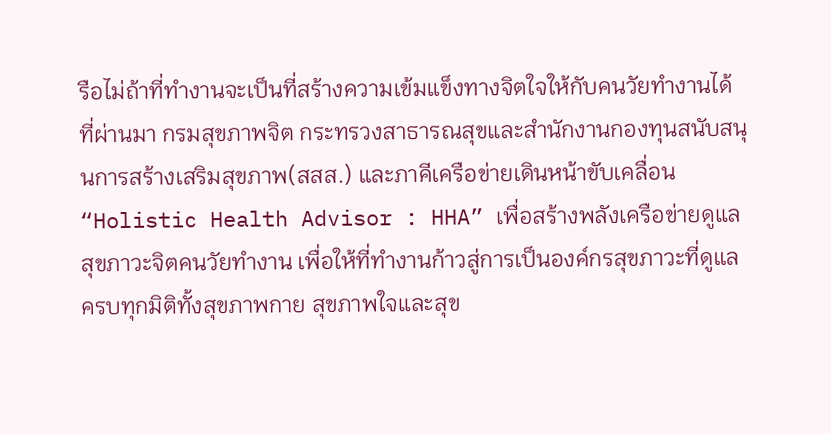รือไม่ถ้าที่ทำงานจะเป็นที่สร้างความเข้มแข็งทางจิตใจให้กับคนวัยทำงานได้ ที่ผ่านมา กรมสุขภาพจิต กระทรวงสาธารณสุขและสำนักงานกองทุนสนับสนุนการสร้างเสริมสุขภาพ(สสส.) และภาคีเครือข่ายเดินหน้าขับเคลื่อน “Holistic Health Advisor : HHA” เพื่อสร้างพลังเครือข่ายดูแลสุขภาวะจิตคนวัยทำงาน เพื่อให้ที่ทำงานก้าวสู่การเป็นองค์กรสุขภาวะที่ดูแลครบทุกมิติทั้งสุขภาพกาย สุขภาพใจและสุข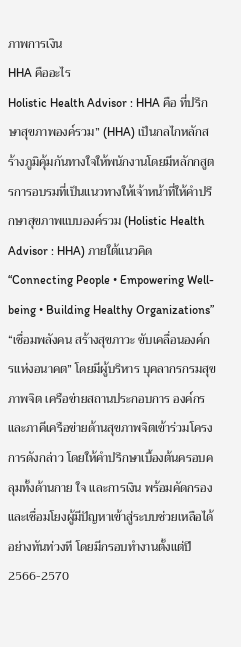ภาพการเงิน
HHA คืออะไร
Holistic Health Advisor : HHA คือ ที่ปรึกษาสุขภาพองค์รวม” (HHA) เป็นกลไกหลักสร้างภูมิคุ้มกันทางใจให้พนักงานโดยมีหลักกสูตรการอบรมที่เป็นแนวทางให้เจ้าหน้าที่ให้คำปรึกษาสุขภาพแบบองค์รวม (Holistic Health Advisor : HHA) ภายใต้แนวคิด “Connecting People • Empowering Well-being • Building Healthy Organizations” “เชื่อมพลังคน สร้างสุขภาวะ ขับเคลื่อนองค์กรแห่งอนาคต” โดยมีผู้บริหาร บุคลากรกรมสุขภาพจิต เครือข่ายสถานประกอบการ องค์กรและภาคีเครือข่ายด้านสุขภาพจิตเข้าร่วมโครงการดังกล่าว โดยให้คำปรึกษาเบื้องต้นครอบคลุมทั้งด้านกาย ใจ และการเงิน พร้อมคัดกรอง และเชื่อมโยงผู้มีปัญหาเข้าสู่ระบบช่วยเหลือได้อย่างทันท่วงที โดยมีกรอบทำงานตั้งแต่ปี 2566-2570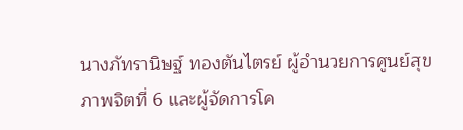นางภัทรานิษฐ์ ทองตันไตรย์ ผู้อำนวยการศูนย์สุขภาพจิตที่ 6 และผู้จัดการโค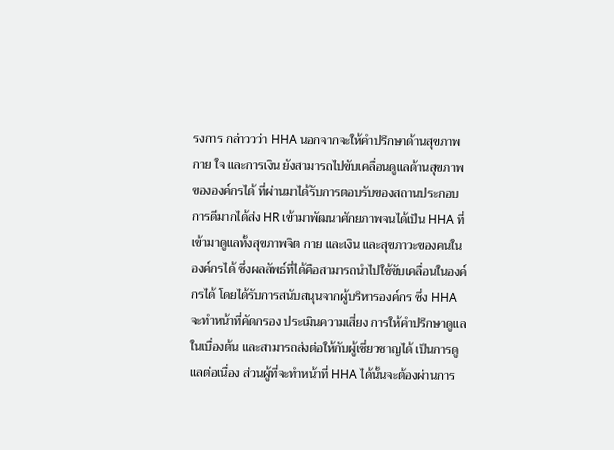รงการ กล่าววว่า HHA นอกจากจะให้คำปรึกษาด้านสุขภาพกาย ใจ และการเงิน ยังสามารถไปขับเคลื่อนดูแลด้านสุขภาพขององค์กรได้ ที่ผ่านมาได้รับการตอบรับของสถานประกอบการดีมากได้ส่ง HR เข้ามาพัฒนาศักยภาพจนได้เป็น HHA ที่เข้ามาดูแลทั้งสุขภาพจิต กาย และเงิน และสุขภาวะของคนในองค์กรได้ ซึ่งผลลัพธ์ที่ได้คือสามารถนำไปใช้ขับเคลื่อนในองค์กรได้ โดยได้รับการสนับสนุนจากผู้บริหารองค์กร ซึ่ง HHA จะทำหน้าที่คัดกรอง ประเมินความเสี่ยง การให้คำปรึกษาดูแลในเบื่องต้น และสามารถส่งต่อให้กับผู้เชี่ยวชาญได้ เป็นการดูแลต่อเนื่อง ส่วนผู้ที่จะทำหน้าที่ HHA ได้นั้นจะต้องผ่านการ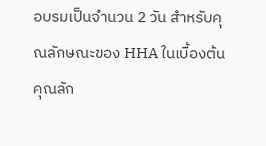อบรมเป็นจำนวน 2 วัน สำหรับคุณลักษณะของ HHA ในเบื้องต้นคุณลัก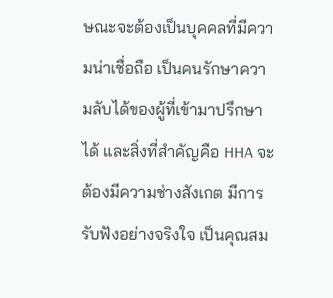ษณะจะต้องเป็นบุคคลที่มีความน่าเชื่อถือ เป็นคนรักษาความลับได้ของผู้ที่เข้ามาปรึกษาได้ และสิ่งที่สำคัญคือ HHA จะต้องมีความช่างสังเกต มีการรับฟังอย่างจริงใจ เป็นคุณสม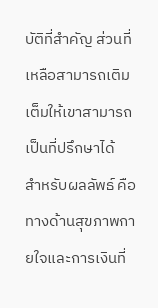บัติที่สำคัญ ส่วนที่เหลือสามารถเติมเต็มให้เขาสามารถเป็นที่ปรึกษาได้
สำหรับผลลัพธ์ คือ ทางด้านสุขภาพกายใจและการเงินที่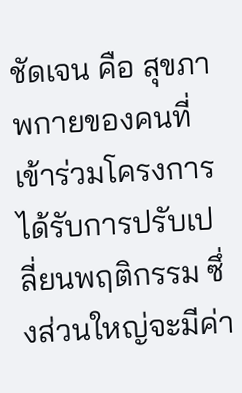ชัดเจน คือ สุขภาพกายของคนที่เข้าร่วมโครงการได้รับการปรับเปลี่ยนพฤติกรรม ซึ่งส่วนใหญ่จะมีค่า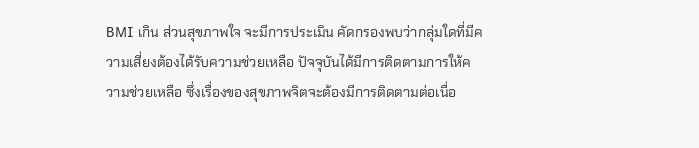BMI เกิน ส่วนสุขภาพใจ จะมีการประเมิน คัดกรองพบว่ากลุ่มใดที่มีความเสี่ยงต้องได้รับความช่วยเหลือ ปัจจุบันได้มีการติดตามการให้ความช่วยเหลือ ซึ่งเรื่องของสุขภาพจิตจะต้องมีการติดตามต่อเนื่อ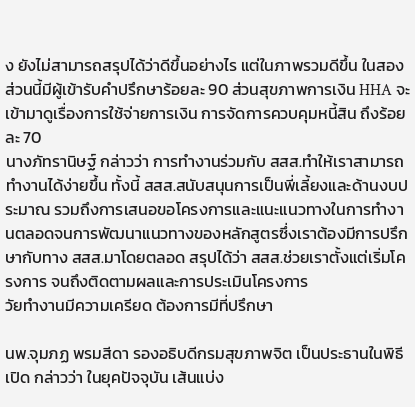ง ยังไม่สามารถสรุปได้ว่าดีขึ้นอย่างไร แต่ในภาพรวมดีขึ้น ในสองส่วนนี้มีผู้เข้ารับคำปรึกษาร้อยละ 90 ส่วนสุขภาพการเงิน HHA จะเข้ามาดูเรื่องการใช้จ่ายการเงิน การจัดการควบคุมหนี้สิน ถึงร้อยละ 70
นางภัทรานิษฐ์ กล่าวว่า การทำงานร่วมกับ สสส.ทำให้เราสามารถทำงานได้ง่ายขึ้น ทั้งนี้ สสส.สนับสนุนการเป็นพี่เลี้ยงและด้านงบประมาณ รวมถึงการเสนอขอโครงการและแนะแนวทางในการทำงานตลอดจนการพัฒนาแนวทางของหลักสูตรซึ่งเราต้องมีการปรึกษากับทาง สสส.มาโดยตลอด สรุปได้ว่า สสส.ช่วยเราตั้งแต่เริ่มโครงการ จนถึงติดตามผลและการประเมินโครงการ
วัยทำงานมีความเครียด ต้องการมีที่ปรึกษา

นพ.จุมภฏ พรมสีดา รองอธิบดีกรมสุขภาพจิต เป็นประธานในพิธีเปิด กล่าวว่า ในยุคปัจจุบัน เส้นแบ่ง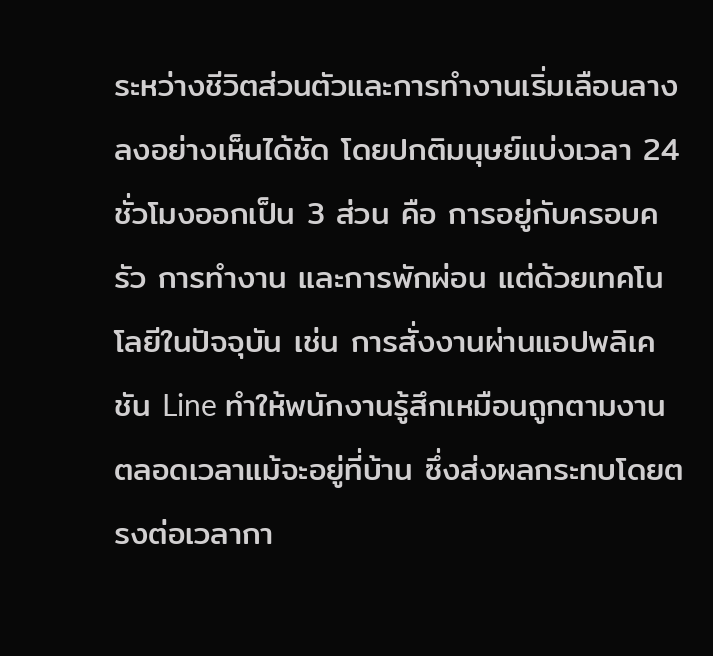ระหว่างชีวิตส่วนตัวและการทำงานเริ่มเลือนลางลงอย่างเห็นได้ชัด โดยปกติมนุษย์แบ่งเวลา 24 ชั่วโมงออกเป็น 3 ส่วน คือ การอยู่กับครอบครัว การทำงาน และการพักผ่อน แต่ด้วยเทคโนโลยีในปัจจุบัน เช่น การสั่งงานผ่านแอปพลิเคชัน Line ทำให้พนักงานรู้สึกเหมือนถูกตามงานตลอดเวลาแม้จะอยู่ที่บ้าน ซึ่งส่งผลกระทบโดยตรงต่อเวลากา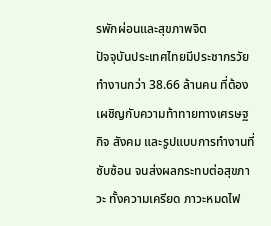รพักผ่อนและสุขภาพจิต
ปัจจุบันประเทศไทยมีประชากรวัยทำงานกว่า 38.66 ล้านคน ที่ต้องเผชิญกับความท้าทายทางเศรษฐกิจ สังคม และรูปแบบการทำงานที่ซับซ้อน จนส่งผลกระทบต่อสุขภาวะ ทั้งความเครียด ภาวะหมดไฟ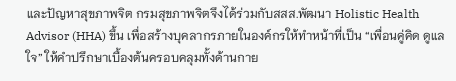และปัญหาสุขภาพจิต กรมสุขภาพจิตจึงได้ร่วมกับสสส.พัฒนา Holistic Health Advisor (HHA) ขึ้น เพื่อสร้างบุคลากรภายในองค์กรให้ทำหน้าที่เป็น “เพื่อนคู่คิด ดูแลใจ” ให้คำปรึกษาเบื้องต้นครอบคลุมทั้งด้านกาย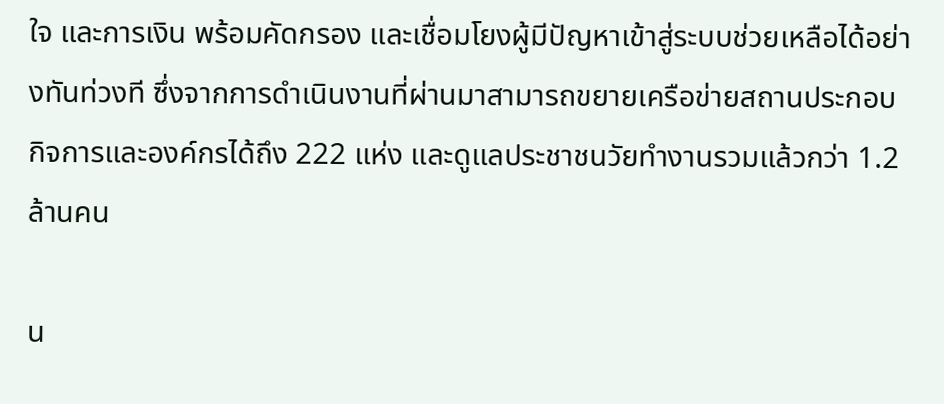ใจ และการเงิน พร้อมคัดกรอง และเชื่อมโยงผู้มีปัญหาเข้าสู่ระบบช่วยเหลือได้อย่างทันท่วงที ซึ่งจากการดำเนินงานที่ผ่านมาสามารถขยายเครือข่ายสถานประกอบกิจการและองค์กรได้ถึง 222 แห่ง และดูแลประชาชนวัยทำงานรวมแล้วกว่า 1.2 ล้านคน

น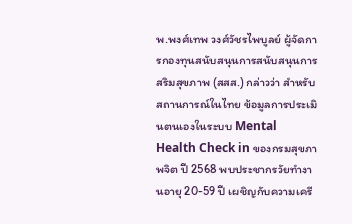พ.พงศ์เทพ วงศ์วัชรไพบูลย์ ผู้จัดการกองทุนสนับสนุนการสนับสนุนการสริมสุขภาพ (สสส.) กล่าวว่า สำหรับสถานการณ์ในไทย ข้อมูลการประเมินตนเองในระบบ Mental Health Check in ของกรมสุขภาพจิต ปี 2568 พบประชากรวัยทำงานอายุ 20-59 ปี เผชิญกับความเครี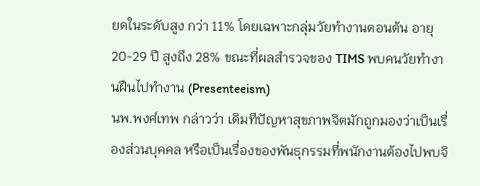ยดในระดับสูง กว่า 11% โดยเฉพาะกลุ่มวัยทำงานตอนต้น อายุ 20-29 ปี สูงถึง 28% ขณะที่ผลสำรวจของ TIMS พบคนวัยทำงานฝืนไปทำงาน (Presenteeism)
นพ.พงศ์เทพ กล่าวว่า เดิมทีปัญหาสุขภาพจิตมักถูกมองว่าเป็นเรื่องส่วนบุคคล หรือเป็นเรื่องของพันธุกรรมที่พนักงานต้องไปพบจิ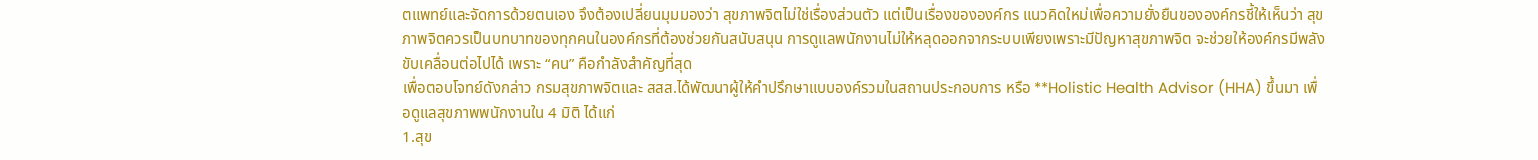ตแพทย์และจัดการด้วยตนเอง จึงต้องเปลี่ยนมุมมองว่า สุขภาพจิตไม่ใช่เรื่องส่วนตัว แต่เป็นเรื่องขององค์กร แนวคิดใหม่เพื่อความยั่งยืนขององค์กรชี้ให้เห็นว่า สุขภาพจิตควรเป็นบทบาทของทุกคนในองค์กรที่ต้องช่วยกันสนับสนุน การดูแลพนักงานไม่ให้หลุดออกจากระบบเพียงเพราะมีปัญหาสุขภาพจิต จะช่วยให้องค์กรมีพลังขับเคลื่อนต่อไปได้ เพราะ “คน” คือกำลังสำคัญที่สุด
เพื่อตอบโจทย์ดังกล่าว กรมสุขภาพจิตและ สสส.ได้พัฒนาผู้ให้คำปรึกษาแบบองค์รวมในสถานประกอบการ หรือ **Holistic Health Advisor (HHA) ขึ้นมา เพื่อดูแลสุขภาพพนักงานใน 4 มิติ ได้แก่
1.สุข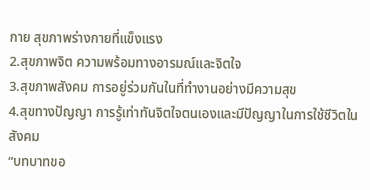กาย สุขภาพร่างกายที่แข็งแรง
2.สุขภาพจิต ความพร้อมทางอารมณ์และจิตใจ
3.สุขภาพสังคม การอยู่ร่วมกันในที่ทำงานอย่างมีความสุข
4.สุขทางปัญญา การรู้เท่าทันจิตใจตนเองและมีปัญญาในการใช้ชีวิตในสังคม
“บทบาทขอ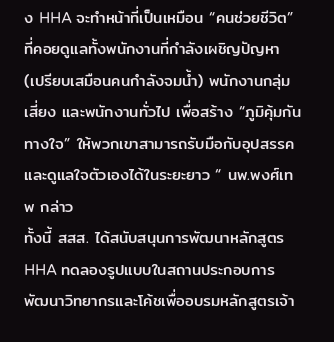ง HHA จะทำหน้าที่เป็นเหมือน “คนช่วยชีวิต” ที่คอยดูแลทั้งพนักงานที่กำลังเผชิญปัญหา (เปรียบเสมือนคนกำลังจมน้ำ) พนักงานกลุ่มเสี่ยง และพนักงานทั่วไป เพื่อสร้าง “ภูมิคุ้มกันทางใจ” ให้พวกเขาสามารถรับมือกับอุปสรรคและดูแลใจตัวเองได้ในระยะยาว “ นพ.พงศ์เทพ กล่าว
ทั้งนี้ สสส. ได้สนับสนุนการพัฒนาหลักสูตร HHA ทดลองรูปแบบในสถานประกอบการ พัฒนาวิทยากรและโค้ชเพื่ออบรมหลักสูตรเจ้า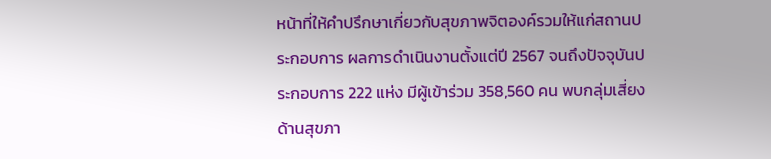หน้าที่ให้คำปรึกษาเกี่ยวกับสุขภาพจิตองค์รวมให้แก่สถานประกอบการ ผลการดำเนินงานตั้งแต่ปี 2567 จนถึงปัจจุบันประกอบการ 222 แห่ง มีผู้เข้าร่วม 358,560 คน พบกลุ่มเสี่ยงด้านสุขภา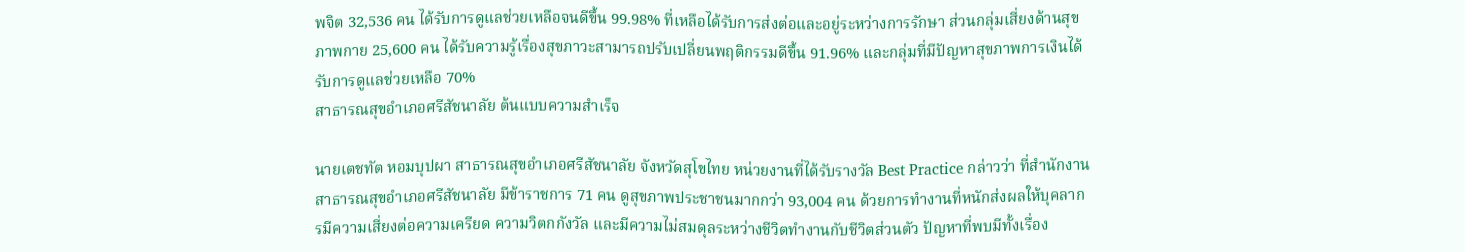พจิต 32,536 คน ได้รับการดูแลช่วยเหลือจนดีขึ้น 99.98% ที่เหลือได้รับการส่งต่อและอยู่ระหว่างการรักษา ส่วนกลุ่มเสี่ยงด้านสุขภาพกาย 25,600 คน ได้รับความรู้เรื่องสุขภาวะสามารถปรับเปลี่ยนพฤติกรรมดีขึ้น 91.96% และกลุ่มที่มีปัญหาสุขภาพการเงินได้รับการดูแลช่วยเหลือ 70%
สาธารณสุขอำเภอศรีสัชนาลัย ต้นแบบความสำเร็จ

นายเตชทัต หอมบุปผา สาธารณสุขอำเภอศรีสัชนาลัย จังหวัดสุโขไทย หน่วยงานที่ได้รับรางวัล Best Practice กล่าวว่า ที่สำนักงานสาธารณสุขอำเภอศรีสัชนาลัย มีข้าราชการ 71 คน ดูสุขภาพประชาชนมากกว่า 93,004 คน ด้วยการทำงานที่หนักส่งผลให้บุคลากรมีความเสี่ยงต่อความเครียด ความวิตกกังวัล และมีความไม่สมดุลระหว่างชีวิตทำงานกับชีวิตส่วนตัว ปัญหาที่พบมีทั้งเรื่อง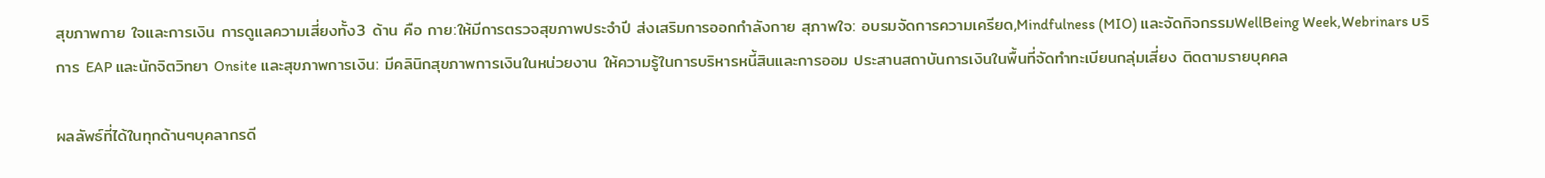สุขภาพกาย ใจและการเงิน การดูแลความเสี่ยงทั้ง3 ด้าน คือ กาย:ให้มีการตรวจสุขภาพประจำปี ส่งเสริมการออกกำลังกาย สุภาพใจ: อบรมจัดการความเครียด,Mindfulness (MIO) และจัดกิจกรรมWellBeing Week,Webrinars บริการ EAP และนักจิตวิทยา Onsite และสุขภาพการเงิน: มีคลินิกสุขภาพการเงินในหน่วยงาน ให้ความรู้ในการบริหารหนี้สินและการออม ประสานสถาบันการเงินในพื้นที่จัดทำทะเบียนกลุ่มเสี่ยง ติดตามรายบุคคล

ผลลัพธ์ที่ได้ในทุกด้านๆบุคลากรดี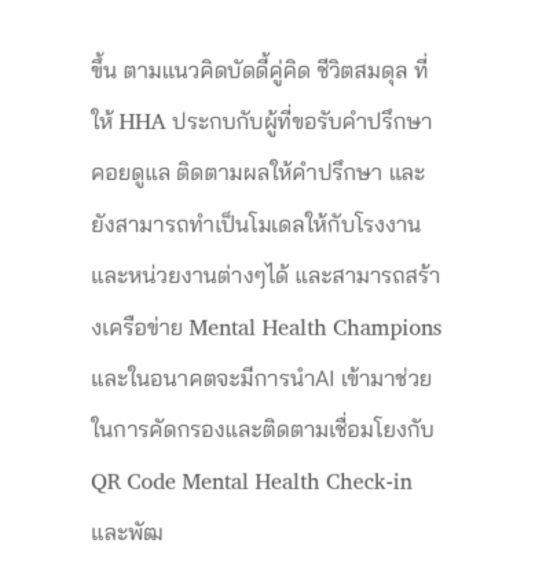ขึ้น ตามแนวคิดบัดดี้คู่คิด ชีวิตสมดุล ที่ให้ HHA ประกบกับผู้ที่ขอรับคำปรึกษา คอยดูแล ติดตามผลให้คำปรึกษา และยังสามารถทำเป็นโมเดลให้กับโรงงานและหน่วยงานต่างๆได้ และสามารถสร้างเครือข่าย Mental Health Champions และในอนาคตจะมีการนำAI เข้ามาช่วยในการคัดกรองและติดตามเชื่อมโยงกับ QR Code Mental Health Check-in และพัฒ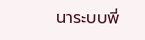นาระบบพี่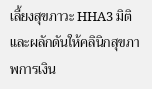เลี้ยงสุขภาวะ HHA3 มิติ และผลักดันให้คลินิกสุขภาพการเงิน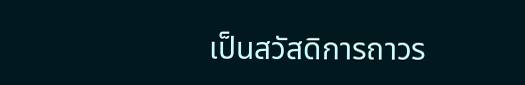เป็นสวัสดิการถาวร